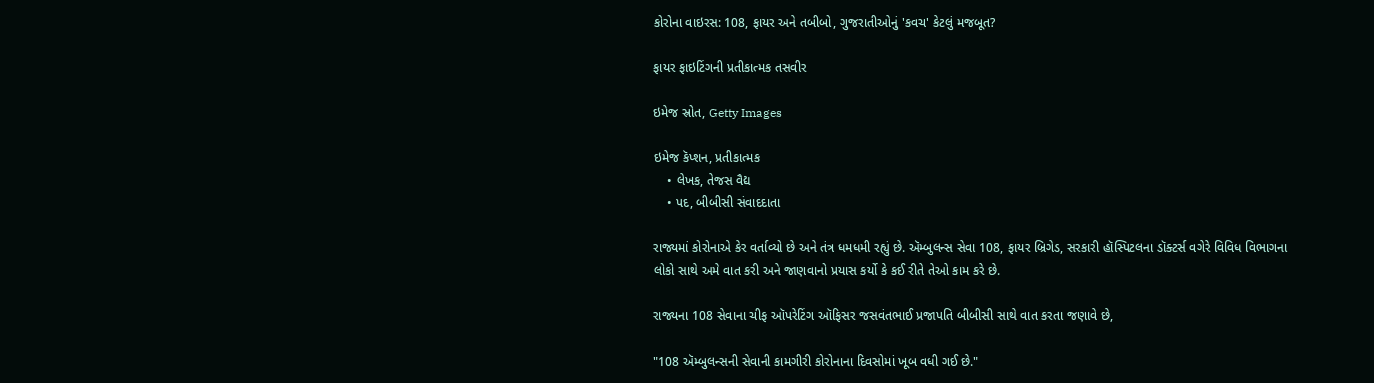કોરોના વાઇરસ: 108, ફાયર અને તબીબો, ગુજરાતીઓનું 'કવચ' કેટલું મજબૂત?

ફાયર ફાઇટિંગની પ્રતીકાત્મક તસવીર

ઇમેજ સ્રોત, Getty Images

ઇમેજ કૅપ્શન, પ્રતીકાત્મક
    • લેખક, તેજસ વૈદ્ય
    • પદ, બીબીસી સંવાદદાતા

રાજ્યમાં કોરોનાએ કેર વર્તાવ્યો છે અને તંત્ર ધમધમી રહ્યું છે. ઍમ્બુલન્સ સેવા 108, ફાયર બ્રિગેડ, સરકારી હૉસ્પિટલના ડૉક્ટર્સ વગેરે વિવિધ વિભાગના લોકો સાથે અમે વાત કરી અને જાણવાનો પ્રયાસ કર્યો કે કઈ રીતે તેઓ કામ કરે છે.

રાજ્યના 108 સેવાના ચીફ ઑપરેટિંગ ઑફિસર જસવંતભાઈ પ્રજાપતિ બીબીસી સાથે વાત કરતા જણાવે છે,

"108 ઍમ્બુલન્સની સેવાની કામગીરી કોરોનાના દિવસોમાં ખૂબ વધી ગઈ છે."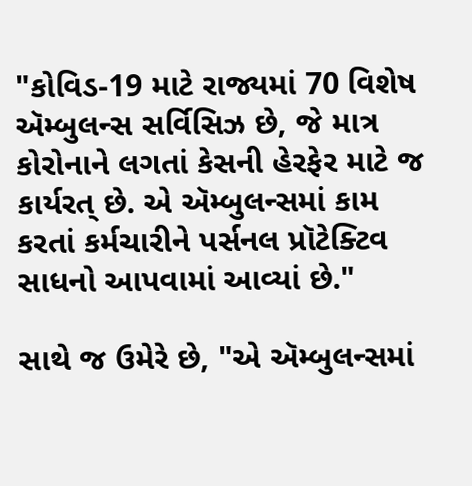"કોવિડ-19 માટે રાજ્યમાં 70 વિશેષ ઍમ્બુલન્સ સર્વિસિઝ છે, જે માત્ર કોરોનાને લગતાં કેસની હેરફેર માટે જ કાર્યરત્ છે. એ ઍમ્બુલન્સમાં કામ કરતાં કર્મચારીને પર્સનલ પ્રૉટેક્ટિવ સાધનો આપવામાં આવ્યાં છે."

સાથે જ ઉમેરે છે, "એ ઍમ્બુલન્સમાં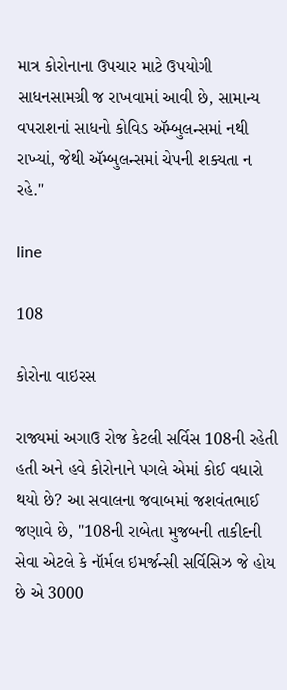માત્ર કોરોનાના ઉપચાર માટે ઉપયોગી સાધનસામગ્રી જ રાખવામાં આવી છે, સામાન્ય વપરાશનાં સાધનો કોવિડ ઍમ્બુલન્સમાં નથી રાખ્યાં, જેથી ઍમ્બુલન્સમાં ચેપની શક્યતા ન રહે."

line

108

કોરોના વાઇરસ

રાજ્યમાં અગાઉ રોજ કેટલી સર્વિસ 108ની રહેતી હતી અને હવે કોરોનાને પગલે એમાં કોઈ વધારો થયો છે? આ સવાલના જવાબમાં જશવંતભાઈ જણાવે છે, "108ની રાબેતા મુજબની તાકીદની સેવા એટલે કે નૉર્મલ ઇમર્જન્સી સર્વિસિઝ જે હોય છે એ 3000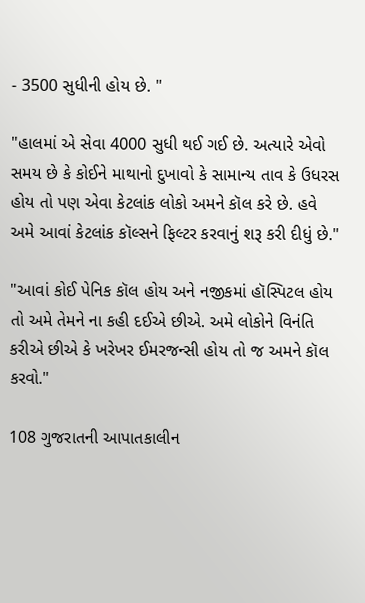- 3500 સુધીની હોય છે. "

"હાલમાં એ સેવા 4000 સુધી થઈ ગઈ છે. અત્યારે એવો સમય છે કે કોઈને માથાનો દુખાવો કે સામાન્ય તાવ કે ઉધરસ હોય તો પણ એવા કેટલાંક લોકો અમને કૉલ કરે છે. હવે અમે આવાં કેટલાંક કૉલ્સને ફિલ્ટર કરવાનું શરૂ કરી દીધું છે."

"આવાં કોઈ પેનિક કૉલ હોય અને નજીકમાં હૉસ્પિટલ હોય તો અમે તેમને ના કહી દઈએ છીએ. અમે લોકોને વિનંતિ કરીએ છીએ કે ખરેખર ઈમરજન્સી હોય તો જ અમને કૉલ કરવો."

108 ગુજરાતની આપાતકાલીન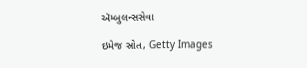ઍમ્બુલન્સસેવા

ઇમેજ સ્રોત, Getty Images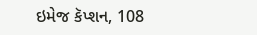ઇમેજ કૅપ્શન, 108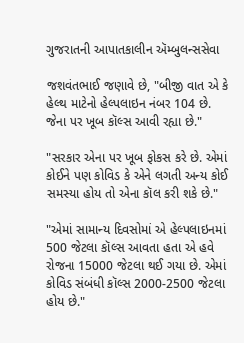ગુજરાતની આપાતકાલીન ઍમ્બુલન્સસેવા

જશવંતભાઈ જણાવે છે, "બીજી વાત એ કે હેલ્થ માટેનો હેલ્પલાઇન નંબર 104 છે. જેના પર ખૂબ કૉલ્સ આવી રહ્યા છે."

"સરકાર એના પર ખૂબ ફોકસ કરે છે. એમાં કોઈને પણ કોવિડ કે એને લગતી અન્ય કોઈ સમસ્યા હોય તો એના કૉલ કરી શકે છે."

"એમાં સામાન્ય દિવસોમાં એ હેલ્પલાઇનમાં 500 જેટલા કૉલ્સ આવતા હતા એ હવે રોજના 15000 જેટલા થઈ ગયા છે. એમાં કોવિડ સંબંધી કૉલ્સ 2000-2500 જેટલા હોય છે."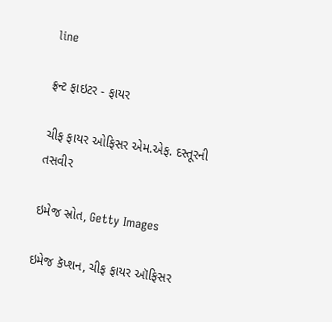line

ફ્રન્ટ ફાઇટર - ફાયર

ચીફ ફાયર ઓફિસર એમ.એફ. દસ્તૂરની તસવીર

ઇમેજ સ્રોત, Getty Images

ઇમેજ કૅપ્શન, ચીફ ફાયર ઑફિસર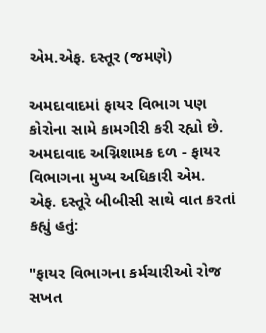એમ.એફ. દસ્તૂર (જમણે)

અમદાવાદમાં ફાયર વિભાગ પણ કોરોના સામે કામગીરી કરી રહ્યો છે. અમદાવાદ અગ્નિશામક દળ - ફાયર વિભાગના મુખ્ય અધિકારી એમ. એફ. દસ્તૂરે બીબીસી સાથે વાત કરતાં કહ્યું હતું:

"ફાયર વિભાગના કર્મચારીઓ રોજ સખત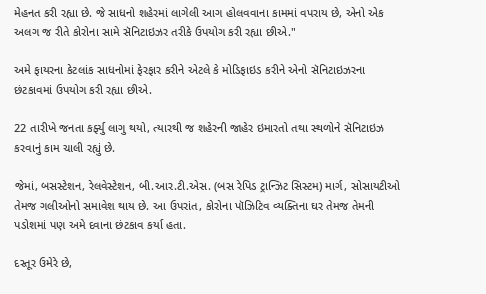મેહનત કરી રહ્યા છે. જે સાધનો શહેરમાં લાગેલી આગ હોલવવાના કામમાં વપરાય છે, એનો એક અલગ જ રીતે કોરોના સામે સૅનિટાઇઝર તરીકે ઉપયોગ કરી રહ્યા છીએ."

અમે ફાયરના કેટલાંક સાધનોમાં ફેરફાર કરીને એટલે કે મોડિફાઇડ કરીને એનો સૅનિટાઇઝરના છંટકાવમાં ઉપયોગ કરી રહ્યા છીએ.

22 તારીખે જનતા કર્ફ્યુ લાગુ થયો, ત્યારથી જ શહેરની જાહેર ઇમારતો તથા સ્થળોને સૅનિટાઇઝ કરવાનું કામ ચાલી રહ્યું છે.

જેમાં, બસસ્ટેશન, રેલવેસ્ટેશન, બી.આર.ટી.એસ. (બસ રેપિડ ટ્રાન્ઝિટ સિસ્ટમ) માર્ગ, સોસાયટીઓ તેમજ ગલીઓનો સમાવેશ થાય છે. આ ઉપરાંત, કોરોના પૉઝિટિવ વ્યક્તિના ઘર તેમજ તેમની પડોશમાં પણ અમે દવાના છંટકાવ કર્યા હતા.

દસ્તૂર ઉમેરે છે,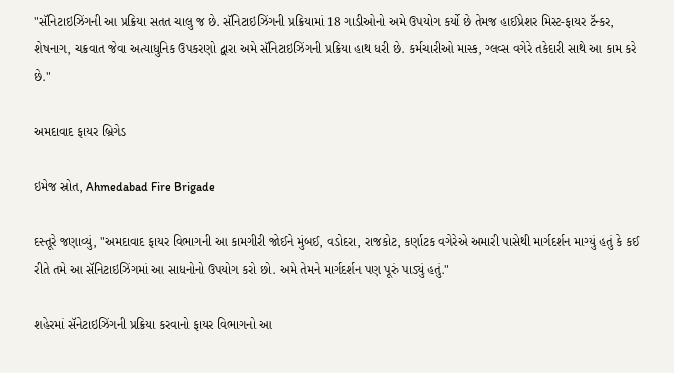"સૅનિટાઇઝિંગની આ પ્રક્રિયા સતત ચાલુ જ છે. સૅનિટાઇઝિંગની પ્રક્રિયામાં 18 ગાડીઓનો અમે ઉપયોગ કર્યો છે તેમજ હાઈપ્રેશર મિસ્ટ-ફાયર ટૅન્કર, શેષનાગ, ચક્રવાત જેવા અત્યાધુનિક ઉપકરણો દ્વારા અમે સૅનિટાઇઝિંગની પ્રક્રિયા હાથ ધરી છે. કર્મચારીઓ માસ્ક, ગ્લવ્સ વગેરે તકેદારી સાથે આ કામ કરે છે."

અમદાવાદ ફાયર બ્રિગેડ

ઇમેજ સ્રોત, Ahmedabad Fire Brigade

દસ્તૂરે જણાવ્યું, "અમદાવાદ ફાયર વિભાગની આ કામગીરી જોઈને મુંબઈ, વડોદરા, રાજકોટ, કર્ણાટક વગેરેએ અમારી પાસેથી માર્ગદર્શન માગ્યું હતું કે કઈ રીતે તમે આ સૅનિટાઇઝિંગમાં આ સાધનોનો ઉપયોગ કરો છો. અમે તેમને માર્ગદર્શન પણ પૂરું પાડ્યું હતું."

શહેરમાં સૅનેટાઇઝિંગની પ્રક્રિયા કરવાનો ફાયર વિભાગનો આ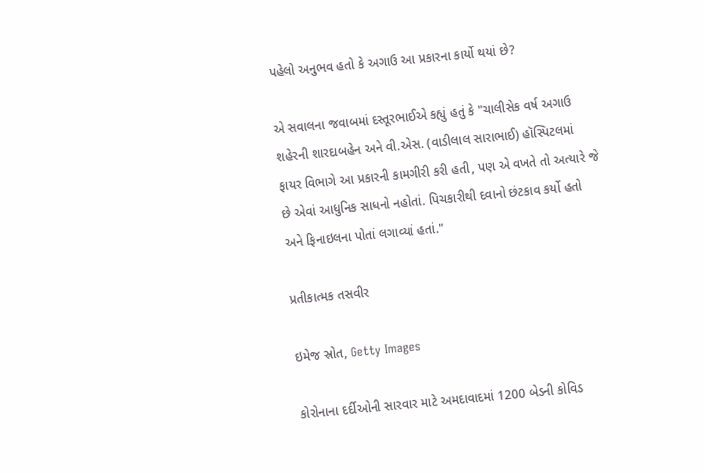પહેલો અનુભવ હતો કે અગાઉ આ પ્રકારના કાર્યો થયાં છે?

એ સવાલના જવાબમાં દસ્તૂરભાઈએ કહ્યું હતું કે "ચાલીસેક વર્ષ અગાઉ શહેરની શારદાબહેન અને વી.એસ. (વાડીલાલ સારાભાઈ) હૉસ્પિટલમાં ફાયર વિભાગે આ પ્રકારની કામગીરી કરી હતી, પણ એ વખતે તો અત્યારે જે છે એવાં આધુનિક સાધનો નહોતાં. પિચકારીથી દવાનો છંટકાવ કર્યો હતો અને ફિનાઇલના પોતાં લગાવ્યાં હતાં."

પ્રતીકાત્મક તસવીર

ઇમેજ સ્રોત, Getty Images

કોરોનાના દર્દીઓની સારવાર માટે અમદાવાદમાં 1200 બેડની કોવિડ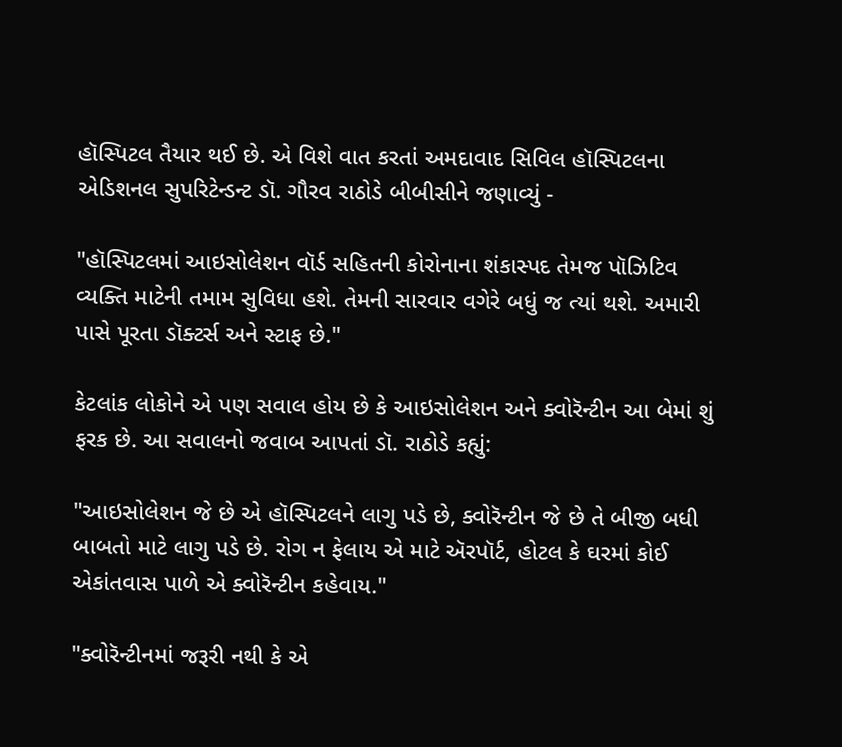હૉસ્પિટલ તૈયાર થઈ છે. એ વિશે વાત કરતાં અમદાવાદ સિવિલ હૉસ્પિટલના એડિશનલ સુપરિટેન્ડન્ટ ડૉ. ગૌરવ રાઠોડે બીબીસીને જણાવ્યું -

"હૉસ્પિટલમાં આઇસોલેશન વૉર્ડ સહિતની કોરોનાના શંકાસ્પદ તેમજ પૉઝિટિવ વ્યક્તિ માટેની તમામ સુવિધા હશે. તેમની સારવાર વગેરે બધું જ ત્યાં થશે. અમારી પાસે પૂરતા ડૉક્ટર્સ અને સ્ટાફ છે."

કેટલાંક લોકોને એ પણ સવાલ હોય છે કે આઇસોલેશન અને ક્વોરૅન્ટીન આ બેમાં શું ફરક છે. આ સવાલનો જવાબ આપતાં ડૉ. રાઠોડે કહ્યું:

"આઇસોલેશન જે છે એ હૉસ્પિટલને લાગુ પડે છે, ક્વોરૅન્ટીન જે છે તે બીજી બધી બાબતો માટે લાગુ પડે છે. રોગ ન ફેલાય એ માટે ઍરપૉર્ટ, હોટલ કે ઘરમાં કોઈ એકાંતવાસ પાળે એ ક્વોરૅન્ટીન કહેવાય."

"ક્વોરૅન્ટીનમાં જરૂરી નથી કે એ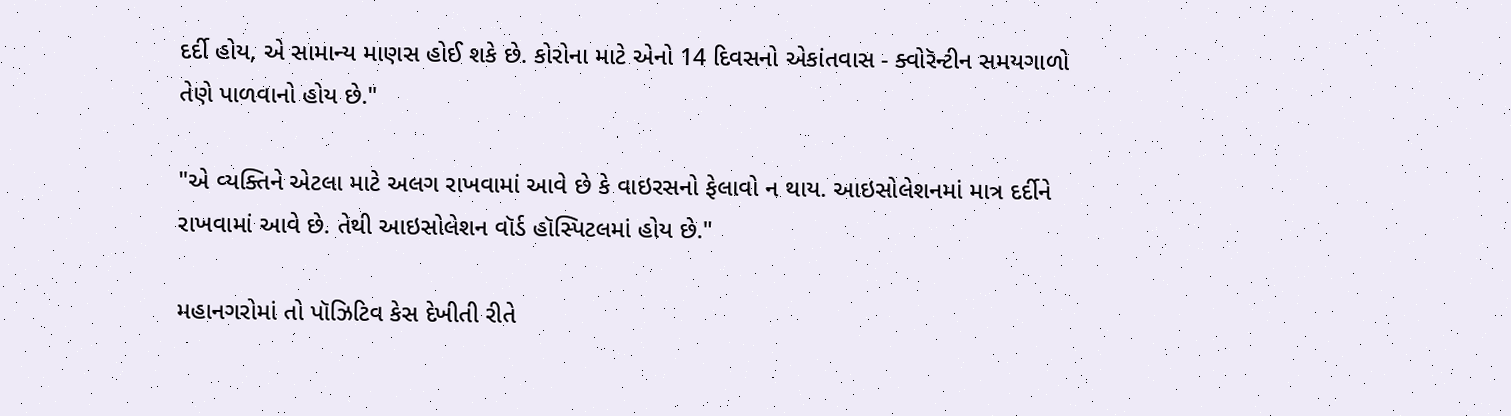દર્દી હોય, એ સામાન્ય માણસ હોઈ શકે છે. કોરોના માટે એનો 14 દિવસનો એકાંતવાસ - ક્વોરૅન્ટીન સમયગાળો તેણે પાળવાનો હોય છે."

"એ વ્યક્તિને એટલા માટે અલગ રાખવામાં આવે છે કે વાઇરસનો ફેલાવો ન થાય. આઇસોલેશનમાં માત્ર દર્દીને રાખવામાં આવે છે. તેથી આઇસોલેશન વૉર્ડ હૉસ્પિટલમાં હોય છે."

મહાનગરોમાં તો પૉઝિટિવ કેસ દેખીતી રીતે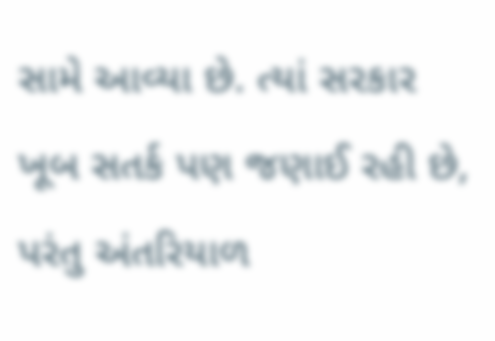સામે આવ્યા છે. ત્યાં સરકાર ખૂબ સતર્ક પણ જણાઈ રહી છે, પરંતુ અંતરિયાળ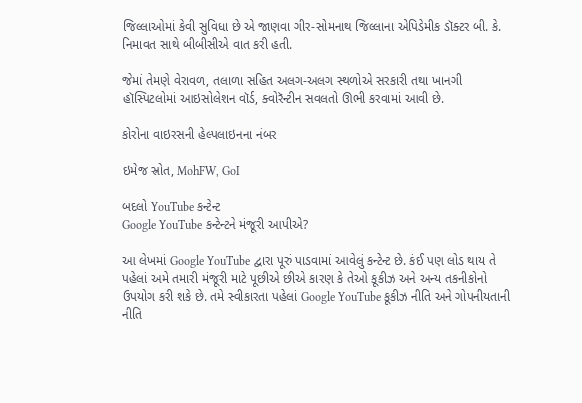જિલ્લાઓમાં કેવી સુવિધા છે એ જાણવા ગીર-સોમનાથ જિલ્લાના એપિડેમીક ડૉક્ટર બી. કે. નિમાવત સાથે બીબીસીએ વાત કરી હતી.

જેમાં તેમણે વેરાવળ, તલાળા સહિત અલગ-અલગ સ્થળોએ સરકારી તથા ખાનગી હૉસ્પિટલોમાં આઇસોલેશન વૉર્ડ, ક્વોરૅન્ટીન સવલતો ઊભી કરવામાં આવી છે.

કોરોના વાઇરસની હેલ્પલાઇનના નંબર

ઇમેજ સ્રોત, MohFW, GoI

બદલો YouTube કન્ટેન્ટ
Google YouTube કન્ટેન્ટને મંજૂરી આપીએ?

આ લેખમાં Google YouTube દ્વારા પૂરું પાડવામાં આવેલું કન્ટેન્ટ છે. કંઈ પણ લોડ થાય તે પહેલાં અમે તમારી મંજૂરી માટે પૂછીએ છીએ કારણ કે તેઓ કૂકીઝ અને અન્ય તકનીકોનો ઉપયોગ કરી શકે છે. તમે સ્વીકારતા પહેલાં Google YouTube કૂકીઝ નીતિ અને ગોપનીયતાની નીતિ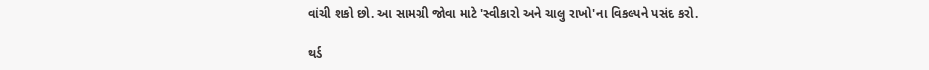વાંચી શકો છો. આ સામગ્રી જોવા માટે 'સ્વીકારો અને ચાલુ રાખો'ના વિકલ્પને પસંદ કરો.

થર્ડ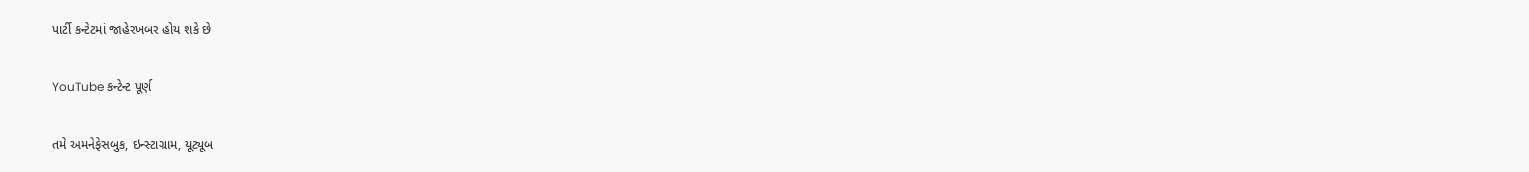પાર્ટી કન્ટેટમાં જાહેરખબર હોય શકે છે

YouTube કન્ટેન્ટ પૂર્ણ

તમે અમનેફેસબુક, ઇન્સ્ટાગ્રામ, યૂટ્યૂબ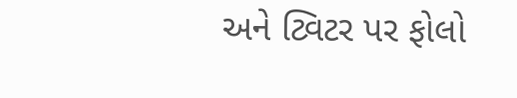અને ટ્વિટર પર ફોલો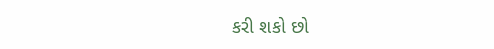કરી શકો છો